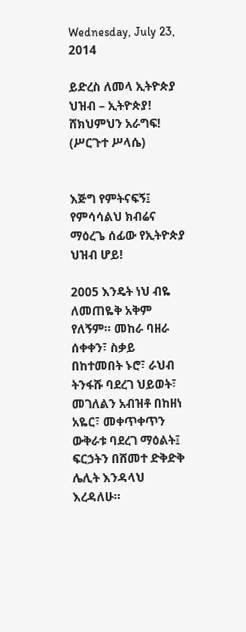Wednesday, July 23, 2014

ይድረስ ለመላ ኢትዮጵያ ህዝብ – ኢትዮጵያ! ሸክህምህን አራግፍ! (ሥርጉተ ሥላሴ)


እጅግ የምትናፍኝ፤ የምሳሳልህ ክብሬና ማዕረጌ ሰፊው የኢትዮጵያ ህዝብ ሆይ!

2005 እንዴት ነህ ብዬ ለመጠዬቅ አቅም የለኝም። መከራ ባዘራ ሰቀቀን፣ ስቃይ በከተመበት ኑሮ፣ ራህብ ትንፋሹ ባደረገ ህይወት፣ መገለልን አብዝቶ በከዘነ አዬር፣ መቀጥቀጥን ውቅራቱ ባደረገ ማዕልት፤ ፍርኃትን በሸመተ ድቅድቅ ሌሊት እንዳላህ እረዳለሁ።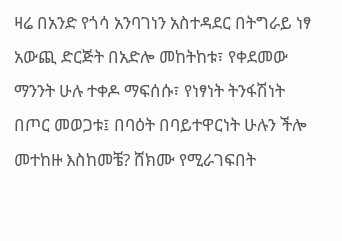ዛሬ በአንድ የጎሳ አንባገነን አስተዳደር በትግራይ ነፃ አውጪ ድርጅት በአድሎ መከትከቱ፣ የቀደመው ማንንት ሁሉ ተቀዶ ማፍሰሱ፣ የነፃነት ትንፋሽነት በጦር መወጋቱ፤ በባዕት በባይተዋርነት ሁሉን ችሎ መተከዙ እስከመቼ? ሸክሙ የሚራገፍበት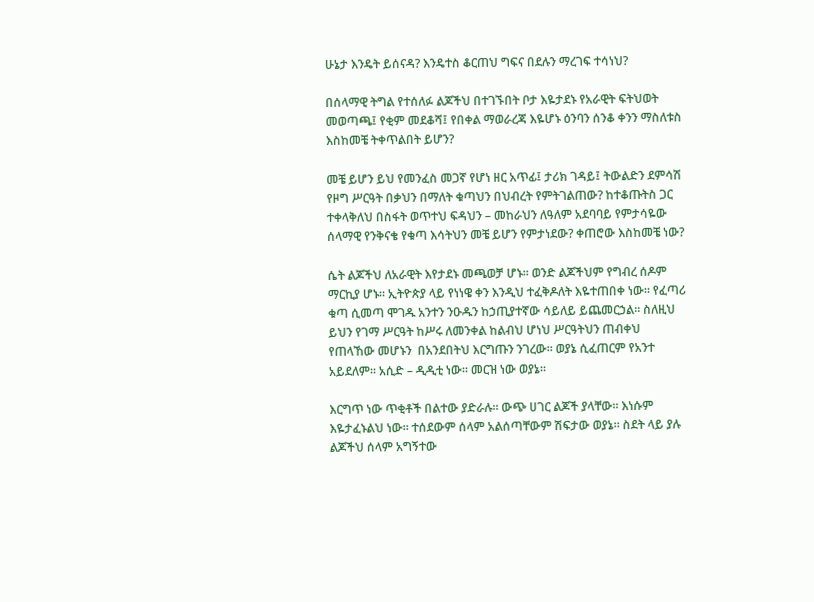ሁኔታ እንዴት ይሰናዳ? እንዴተስ ቆርጠህ ግፍና በደሉን ማረገፍ ተሳነህ?

በሰላማዊ ትግል የተሰለፉ ልጆችህ በተገኙበት ቦታ እዬታደኑ የአራዊት ፍትህወት መወጣጫ፤ የቂም መደቆሻ፤ የበቀል ማወራረጃ እዬሆኑ ዕንባን ሰንቆ ቀንን ማስለቱስ እስከመቼ ትቀጥልበት ይሆን?

መቼ ይሆን ይህ የመንፈስ መጋኛ የሆነ ዘር አጥፊ፤ ታሪክ ገዳይ፤ ትውልድን ደምሳሽ የዞግ ሥርዓት በቃህን በማለት ቁጣህን በህብረት የምትገልጠው? ከተቆጡትስ ጋር ተቀላቅለህ በስፋት ወጥተህ ፍዳህን – መከራህን ለዓለም አደባባይ የምታሳዬው ሰላማዊ የንቅናቄ የቁጣ እሳትህን መቼ ይሆን የምታነደው? ቀጠሮው እስከመቼ ነው?

ሴት ልጆችህ ለአራዊት እየታደኑ መጫወቻ ሆኑ። ወንድ ልጆችህም የግብረ ሰዶም ማርኪያ ሆኑ። ኢትዮጵያ ላይ የነነዌ ቀን እንዲህ ተፈቅዶለት እዬተጠበቀ ነው። የፈጣሪ ቁጣ ሲመጣ ሞገዱ አንተን ንዑዱን ከኃጢያተኛው ሳይለይ ይጨመርኃል። ስለዚህ ይህን የገማ ሥርዓት ከሥሩ ለመንቀል ከልብህ ሆነህ ሥርዓትህን ጠብቀህ የጠላኸው መሆኑን  በአንደበትህ እርግጡን ንገረው። ወያኔ ሲፈጠርም የአንተ አይደለም። አሲድ – ዲዲቲ ነው። መርዝ ነው ወያኔ።

እርግጥ ነው ጥቂቶች በልተው ያድራሉ። ውጭ ሀገር ልጆች ያላቸው። እነሱም እዬታፈኑልህ ነው። ተሰደውም ሰላም አልሰጣቸውም ሽፍታው ወያኔ። ስደት ላይ ያሉ ልጆችህ ሰላም አግኝተው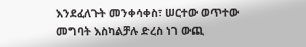እንደፈለጉት መንቀሳቀስ፣ ሠርተው ወጥተው መግባት እስካልቻሉ ድረስ ነገ ውጪ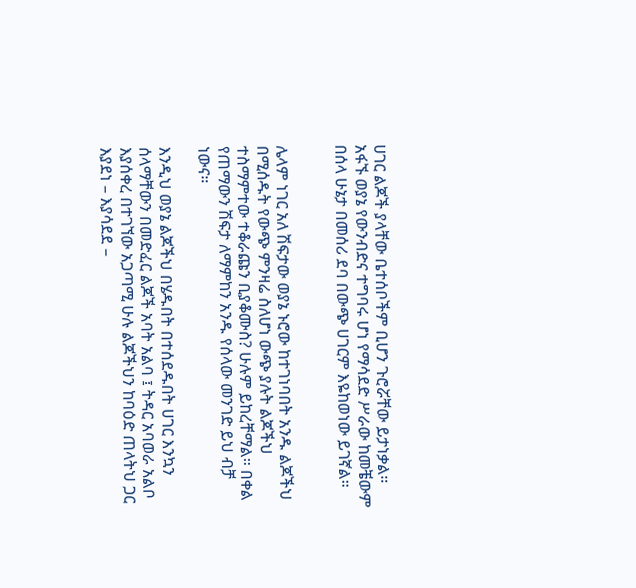ሀገር ልጆች ያላቸው ቤተሰቦችም ቢሆን ጉሮሯቸው ይታነቃል። አፋኙ ወያኔ የውንብድና ተግባሩ ሆነ የማሳደድ ሥራው ከመቼውም በሰላ ሁኔታ በመሰሪ ደባ በውጭ ሀገርም እዬከወነው ይገኛል።


ሌላም ነገር አለ ሽፍታው ወያኔ ኑሮው ከተገነባበት አንዱ ልጆችህ በሚሰዱት የውጭ ምንዛሬ ስለሆነ ውጭ ያሉት ልጆችህ ተስማምተው ተቆራጩን ቢያቆሙስ? ሁሉም ይከረቸማል። በቀል የጠማውን ሽፍታ ለማምከን አንዱ የሰላው መንገድ ይህ ብቻ ነውና።

እንዲህ ወያኔ ልጆችህ በሄዱበት በተሰደዱበት ሀገር እንኳን ሰላማቸውን በመድፈር ልጆች አባት አልባ ፤ ትዳር አባወራ አልቦ እያሰቀረ በተገኘው አጋጣሚ ሁሉ ልጆችህን ከባዕድ ጠላትህ ጋር እያደነ – እያሳደደ –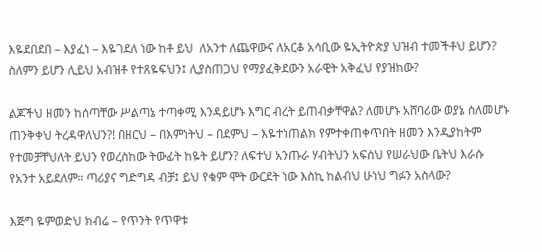እዬደበደበ – እያፈነ – እዬገደለ ነው ከቶ ይህ  ለአንተ ለጨዋውና ለአርቆ አሳቢው ዬኢትዮጵያ ህዝብ ተመችቶህ ይሆን? ስለምን ይሆን ሊይህ አብዝቶ የተጸዬፍህን፤ ሊያስጠጋህ የማያፈቅደውን አራዊት አቅፈህ የያዝከው?

ልጆችህ ዘመን ከሰጣቸው ሥልጣኔ ተጣቀሚ እንዳይሆኑ እግር ብረት ይጠብቃቸዋል? ለመሆኑ አሸባሪው ወያኔ ስለመሆኑ ጠንቅቀህ ትረዳዋለህን?! በዘርህ – በእምነትህ – በደምህ – እዬተነጠልክ የምተቀጠቀጥበት ዘመን እንዲያከትም የተመቻቸህለት ይህን የወረስከው ትውፊት ከዬት ይሆን? ለፍተህ አንጡራ ሃብትህን አፍሰህ የሠራህው ቤትህ እራሱ የአንተ አይደለም። ጣሪያና ግድግዳ ብቻ፤ ይህ የቁም ሞት ውርደት ነው እስኪ ከልብህ ሁነህ ግፉን አስላው?

እጅግ ዬምወድህ ክብሬ – የጥንት የጥዋቱ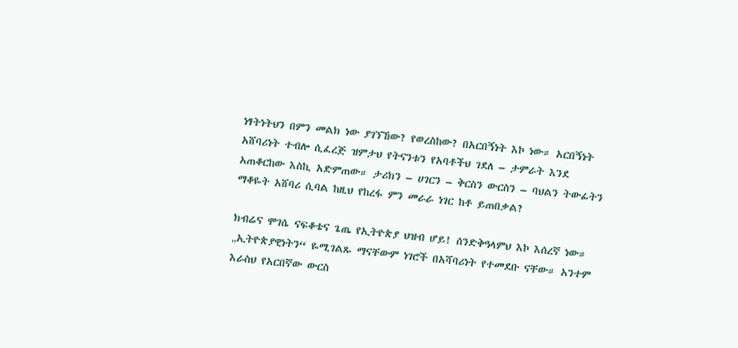ነፃትነትህን በምን መልክ ነው ያገኘኸው? የወረስከው? በአርበኝነት እኮ ነው። አርበኝነት አሸባሪነት ተብሎ ሲፈረጅ ዝምታህ የትናንቱን የአባቶችህ ገደለ – ታምራት እንደ አጠቆርከው እስኪ አድምጠው። ታሪክን – ሀገርን – ቅርስን ውርስን – ባህልን ትውፊትን ማቆዬት አሸባሪ ሲባል ከዚህ የከረፋ ምን መራራ ነገር ከቶ ይጠበቃል?

ክብሬና ሞገሴ ናፍቆቴና ጌጤ የኢትዮጵያ ህዝብ ሆይ! ሰንድቅዓላምህ እኮ እሰረኛ ነው። „ኢትዮጵያዊነትን“ ዬሚገልጹ ማናቸውም ነገሮች በአሻባሪነት የተመደቡ ናቸው። አንተም እራስህ የአርበኛው ውርስ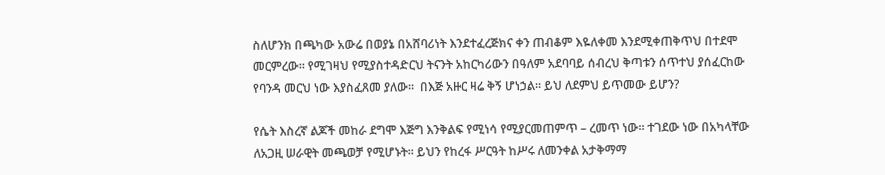ስለሆንክ በጫካው አውሬ በወያኔ በአሸባሪነት እንደተፈረጅክና ቀን ጠብቆም እዬለቀመ እንደሚቀጠቅጥህ በተደሞ መርምረው። የሚገዛህ የሚያስተዳድርህ ትናንት አከርካሪውን በዓለም አደባባይ ሰብረህ ቅጣቱን ሰጥተህ ያሰፈርከው የባንዳ መርህ ነው እያስፈጸመ ያለው።  በእጅ አዙር ዛሬ ቅኝ ሆነኃል። ይህ ለደምህ ይጥመው ይሆን?

የሴት እስረኛ ልጆች መከራ ደግሞ እጅግ እንቅልፍ የሚነሳ የሚያርመጠምጥ – ረመጥ ነው። ተገደው ነው በአካላቸው ለአጋዚ ሠራዊት መጫወቻ የሚሆኑት። ይህን የከረፋ ሥርዓት ከሥሩ ለመንቀል አታቅማማ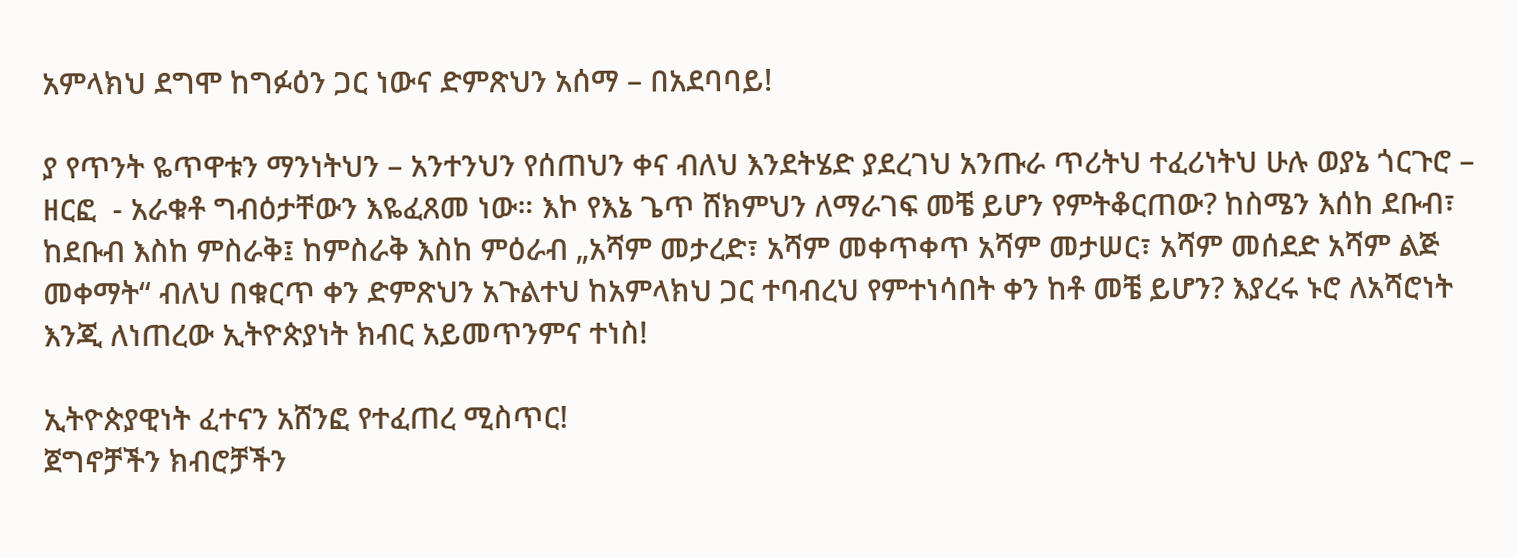አምላክህ ደግሞ ከግፉዕን ጋር ነውና ድምጽህን አሰማ – በአደባባይ!

ያ የጥንት ዬጥዋቱን ማንነትህን – አንተንህን የሰጠህን ቀና ብለህ እንደትሄድ ያደረገህ አንጡራ ጥሪትህ ተፈሪነትህ ሁሉ ወያኔ ጎርጉሮ – ዘርፎ  - አራቁቶ ግብዕታቸውን እዬፈጸመ ነው። እኮ የእኔ ጌጥ ሸክምህን ለማራገፍ መቼ ይሆን የምትቆርጠው? ከስሜን እሰከ ደቡብ፣ ከደቡብ እስከ ምስራቅ፤ ከምስራቅ እስከ ምዕራብ „አሻም መታረድ፣ አሻም መቀጥቀጥ አሻም መታሠር፣ አሻም መሰደድ አሻም ልጅ መቀማት“ ብለህ በቁርጥ ቀን ድምጽህን አጉልተህ ከአምላክህ ጋር ተባብረህ የምተነሳበት ቀን ከቶ መቼ ይሆን? እያረሩ ኑሮ ለአሻሮነት እንጂ ለነጠረው ኢትዮጵያነት ክብር አይመጥንምና ተነስ!

ኢትዮጵያዊነት ፈተናን አሸንፎ የተፈጠረ ሚስጥር!
ጀግኖቻችን ክብሮቻችን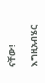ናቸው!

እግዚአብሄር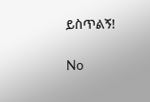ይስጥልኝ!

No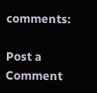comments:

Post a Comment